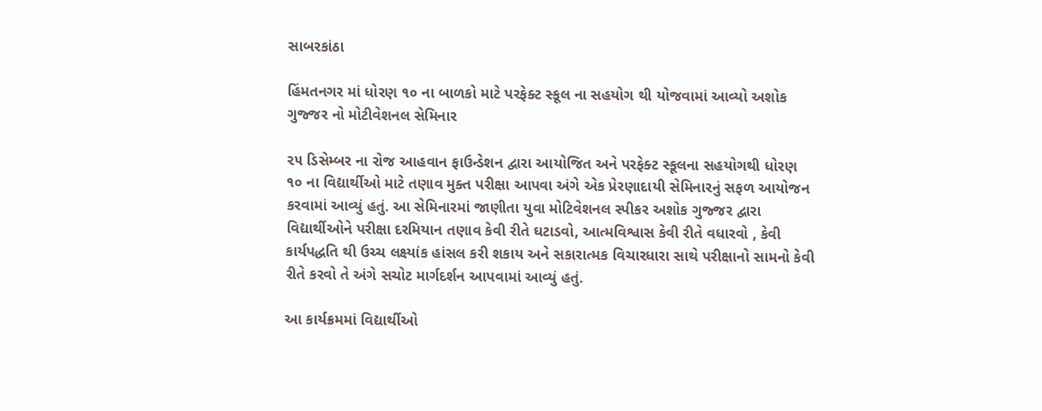સાબરકાંઠા

હિંમતનગર માં ધોરણ ૧૦ ના બાળકો માટે પરફેક્ટ સ્કૂલ ના સહયોગ થી યોજવામાં આવ્યો અશોક ગુજ્જર નો મોટીવેશનલ સેમિનાર

૨૫ ડિસેમ્બર ના રોજ આહવાન ફાઉન્ડેશન દ્વારા આયોજિત અને પરફેક્ટ સ્કૂલના સહયોગથી ધોરણ ૧૦ ના વિદ્યાર્થીઓ માટે તણાવ મુક્ત પરીક્ષા આપવા અંગે એક પ્રેરણાદાયી સેમિનારનું સફળ આયોજન કરવામાં આવ્યું હતું. આ સેમિનારમાં જાણીતા યુવા મોટિવેશનલ સ્પીકર અશોક ગુજ્જર દ્વારા વિદ્યાર્થીઓને પરીક્ષા દરમિયાન તણાવ કેવી રીતે ઘટાડવો, આત્મવિશ્વાસ કેવી રીતે વધારવો , કેવી કાર્યપદ્ધતિ થી ઉચ્ચ લક્ષ્યાંક હાંસલ કરી શકાય અને સકારાત્મક વિચારધારા સાથે પરીક્ષાનો સામનો કેવી રીતે કરવો તે અંગે સચોટ માર્ગદર્શન આપવામાં આવ્યું હતું.

આ કાર્યક્રમમાં વિદ્યાર્થીઓ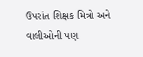ઉપરાંત શિક્ષક મિત્રો અને વાલીઓની પણ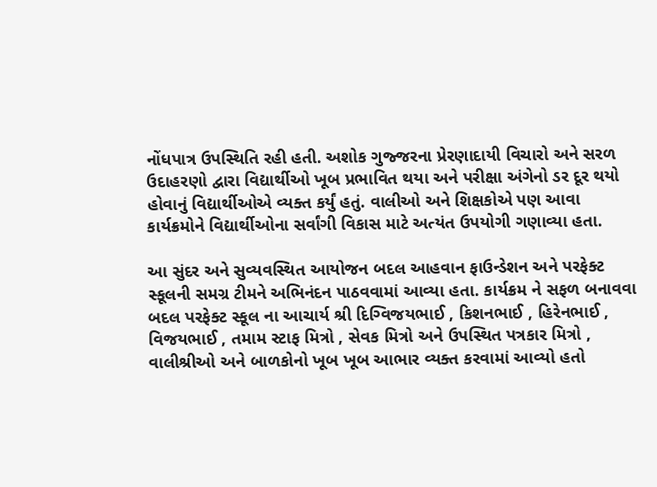નોંધપાત્ર ઉપસ્થિતિ રહી હતી. અશોક ગુજ્જરના પ્રેરણાદાયી વિચારો અને સરળ ઉદાહરણો દ્વારા વિદ્યાર્થીઓ ખૂબ પ્રભાવિત થયા અને પરીક્ષા અંગેનો ડર દૂર થયો હોવાનું વિદ્યાર્થીઓએ વ્યક્ત કર્યું હતું. વાલીઓ અને શિક્ષકોએ પણ આવા કાર્યક્રમોને વિદ્યાર્થીઓના સર્વાંગી વિકાસ માટે અત્યંત ઉપયોગી ગણાવ્યા હતા.

આ સુંદર અને સુવ્યવસ્થિત આયોજન બદલ આહવાન ફાઉન્ડેશન અને પરફેક્ટ સ્કૂલની સમગ્ર ટીમને અભિનંદન પાઠવવામાં આવ્યા હતા. કાર્યક્રમ ને સફળ બનાવવા બદલ પરફેક્ટ સ્કૂલ ના આચાર્ય શ્રી દિગ્વિજયભાઈ , કિશનભાઈ , હિરેનભાઈ , વિજયભાઈ , તમામ સ્ટાફ મિત્રો , સેવક મિત્રો અને ઉપસ્થિત પત્રકાર મિત્રો , વાલીશ્રીઓ અને બાળકોનો ખૂબ ખૂબ આભાર વ્યક્ત કરવામાં આવ્યો હતો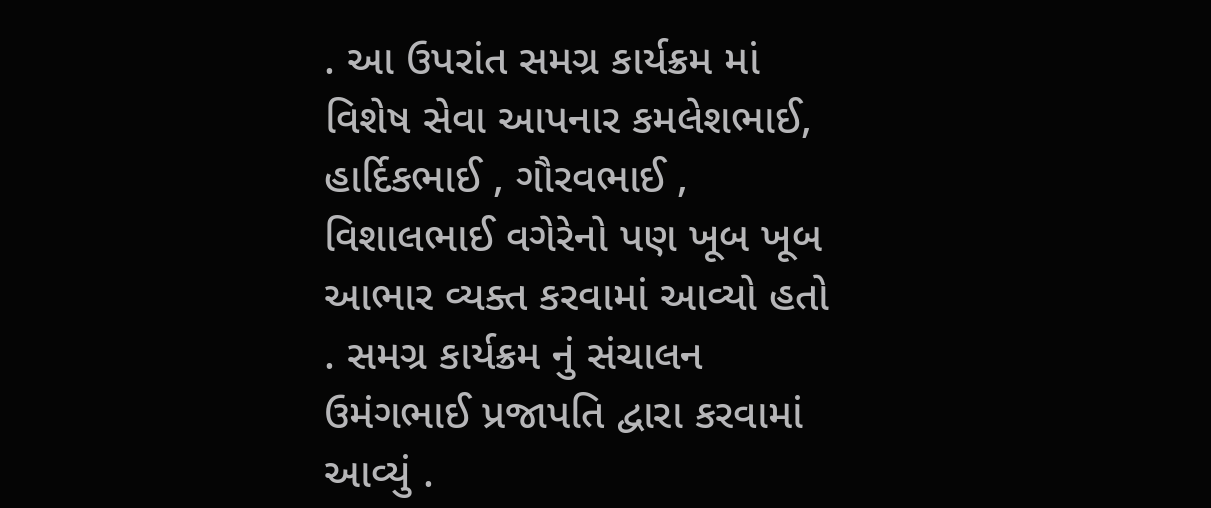. આ ઉપરાંત સમગ્ર કાર્યક્રમ માં વિશેષ સેવા આપનાર કમલેશભાઈ, હાર્દિકભાઈ , ગૌરવભાઈ , વિશાલભાઈ વગેરેનો પણ ખૂબ ખૂબ આભાર વ્યક્ત કરવામાં આવ્યો હતો . સમગ્ર કાર્યક્રમ નું સંચાલન ઉમંગભાઈ પ્રજાપતિ દ્વારા કરવામાં આવ્યું .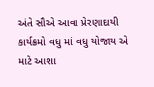અંતે સૌએ આવા પ્રેરણાદાયી કાર્યક્રમો વધુ માં વધુ યોજાય એ માટે આશા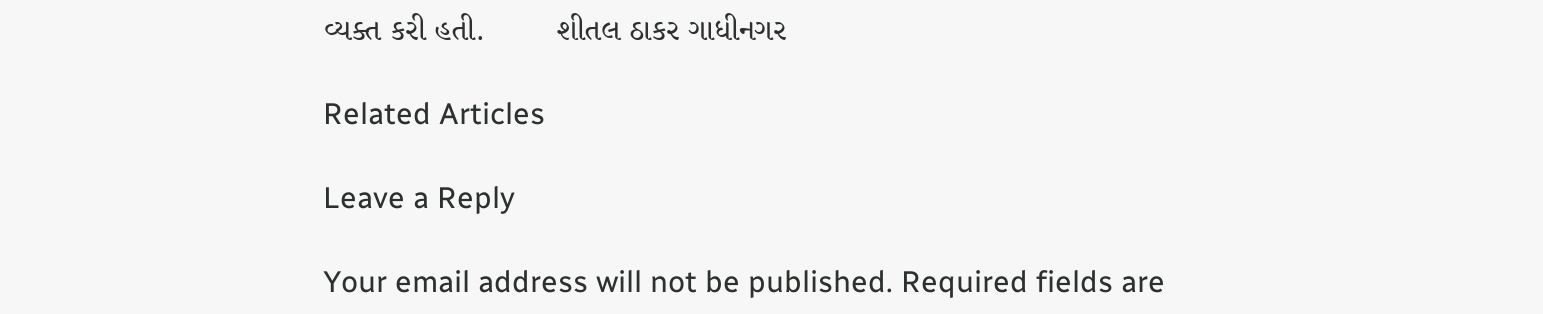વ્યક્ત કરી હતી.        શીતલ ઠાકર ગાધીનગર

Related Articles

Leave a Reply

Your email address will not be published. Required fields are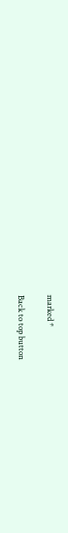marked *

Back to top button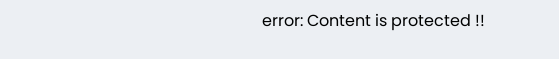error: Content is protected !!